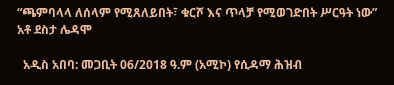“ጫምባላላ ለሰላም የሚጸለይበት፣ ቁርሾ እና ጥላቻ የሚወገድበት ሥርዓት ነው” አቶ ደስታ ሌዳሞ

  አዲስ አበባ: መጋቢት 06/2018 ዓ.ም (አሚኮ) የሲዳማ ሕዝብ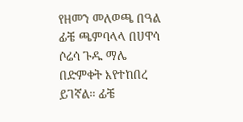የዘመን መለወጫ በዓል ፊቼ ጫምባላላ በሀዋሳ ሶሬሳ ጉዱ ማሌ በድምቀት እየተከበረ ይገኛል። ፊቼ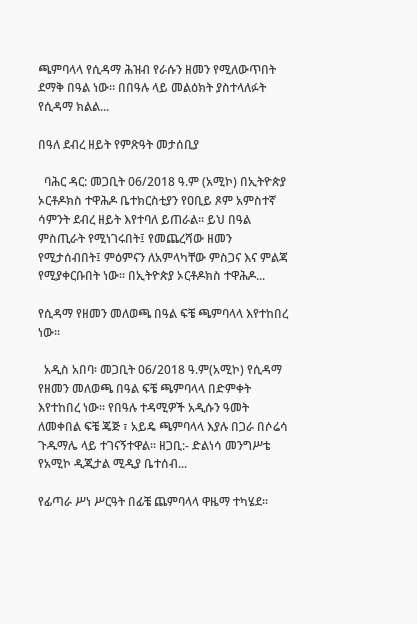ጫምባላላ የሲዳማ ሕዝብ የራሱን ዘመን የሚለውጥበት ደማቅ በዓል ነው። በበዓሉ ላይ መልዕክት ያስተላለፉት የሲዳማ ክልል...

በዓለ ደብረ ዘይት የምጽዓት መታሰቢያ

  ባሕር ዳር: መጋቢት 06/2018 ዓ.ም (አሚኮ) በኢትዮጵያ ኦርቶዶክስ ተዋሕዶ ቤተክርስቲያን የዐቢይ ጾም አምስተኛ ሳምንት ደብረ ዘይት እየተባለ ይጠራል። ይህ በዓል ምስጢራት የሚነገሩበት፤ የመጨረሻው ዘመን የሚታሰብበት፤ ምዕምናን ለአምላካቸው ምስጋና እና ምልጃ የሚያቀርቡበት ነው። በኢትዮጵያ ኦርቶዶክስ ተዋሕዶ...

የሲዳማ የዘመን መለወጫ በዓል ፍቼ ጫምባላላ እየተከበረ ነው።

  አዲስ አበባ፡ መጋቢት 06/2018 ዓ.ም(አሚኮ) የሲዳማ የዘመን መለወጫ በዓል ፍቼ ጫምባላላ በድምቀት እየተከበረ ነው። የበዓሉ ተዳሚዎች አዲሱን ዓመት ለመቀበል ፍቼ ጄጅ ፣ አይዴ ጫምባላላ እያሉ በጋራ በሶሬሳ ጉዱማሌ ላይ ተገናኝተዋል። ዘጋቢ:- ድልነሳ መንግሥቴ የአሚኮ ዲጂታል ሚዲያ ቤተሰብ...

የፊጣራ ሥነ ሥርዓት በፊቼ ጨምባላላ ዋዜማ ተካሄደ።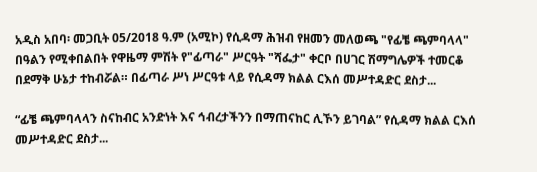አዲስ አበባ፡ መጋቢት 05/2018 ዓ.ም (አሚኮ) የሲዳማ ሕዝብ የዘመን መለወጫ "የፊቼ ጫምባላላ" በዓልን የሚቀበልበት የዋዜማ ምሽት የ"ፊጣራ" ሥርዓት "ሻፌታ" ቀርቦ በሀገር ሽማግሌዎች ተመርቆ በደማቅ ሁኔታ ተከብሯል። በፊጣራ ሥነ ሥርዓቱ ላይ የሲዳማ ክልል ርእሰ መሥተዳድር ደስታ...

“ፊቼ ጫምባላላን ስናከብር አንድነት እና ኅብረታችንን በማጠናከር ሊኾን ይገባል” የሲዳማ ክልል ርእሰ መሥተዳድር ደስታ...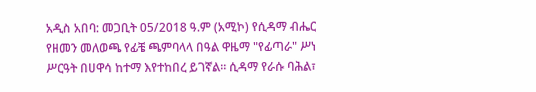አዲስ አበባ: መጋቢት 05/2018 ዓ.ም (አሚኮ) የሲዳማ ብሔር የዘመን መለወጫ የፊቼ ጫምባላላ በዓል ዋዜማ "የፊጣራ" ሥነ ሥርዓት በሀዋሳ ከተማ እየተከበረ ይገኛል። ሲዳማ የራሱ ባሕል፣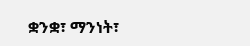ቋንቋ፣ ማንነት፣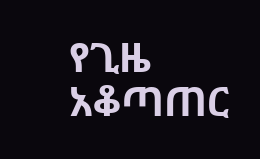የጊዜ አቆጣጠር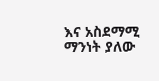እና አስደማሚ ማንነት ያለው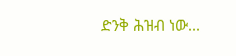ድንቅ ሕዝብ ነው...